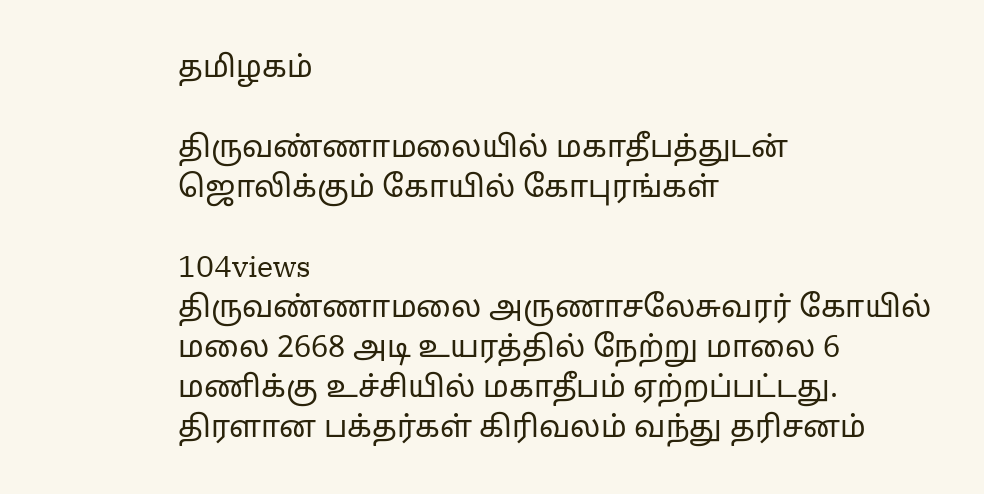தமிழகம்

திருவண்ணாமலையில் மகாதீபத்துடன் ஜொலிக்கும் கோயில் கோபுரங்கள்

104views
திருவண்ணாமலை அருணாசலேசுவரர் கோயில் மலை 2668 அடி உயரத்தில் நேற்று மாலை 6 மணிக்கு உச்சியில் மகாதீபம் ஏற்றப்பட்டது. திரளான பக்தர்கள் கிரிவலம் வந்து தரிசனம்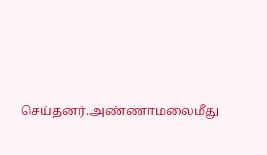செய்தனர்.அண்ணாமலைமீது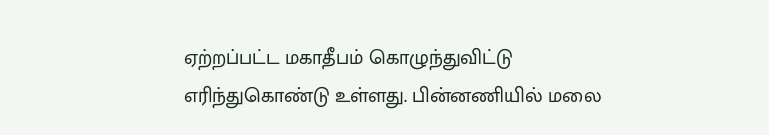ஏற்றப்பட்ட மகாதீபம் கொழுந்துவிட்டு எரிந்துகொண்டு உள்ளது. பின்னணியில் மலை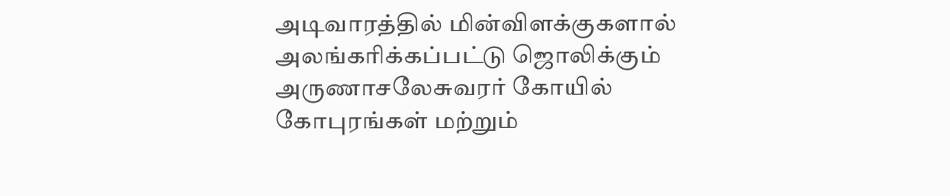அடிவாரத்தில் மின்விளக்குகளால் அலங்கரிக்கப்பட்டு ஜொலிக்கும் அருணாசலேசுவரர் கோயில் கோபுரங்கள் மற்றும்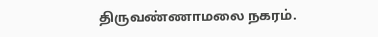திருவண்ணாமலை நகரம்.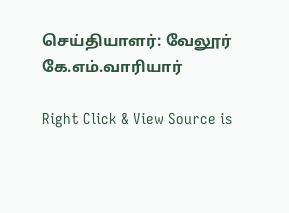செய்தியாளர்: வேலூர் கே.எம்.வாரியார்

Right Click & View Source is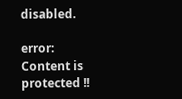disabled.

error: Content is protected !!